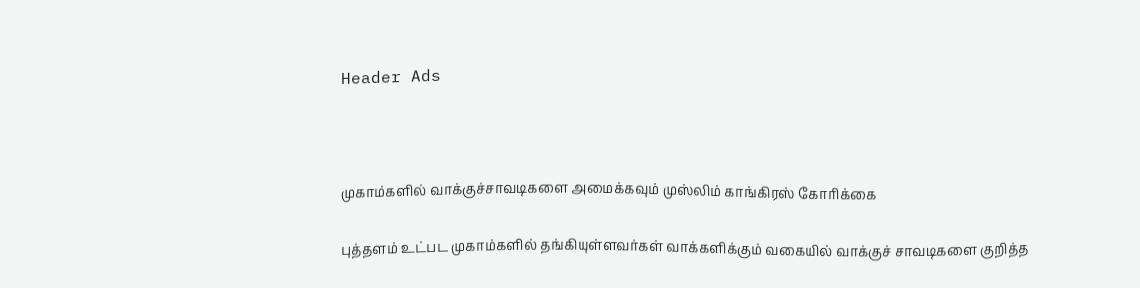Header Ads



முகாம்களில் வாக்குச்சாவடிகளை அமைக்கவும் முஸ்லிம் காங்கிரஸ் கோரிக்கை

புத்தளம் உட்பட முகாம்களில் தங்கியுள்ளவர்கள் வாக்களிக்கும் வகையில் வாக்குச் சாவடிகளை குறித்த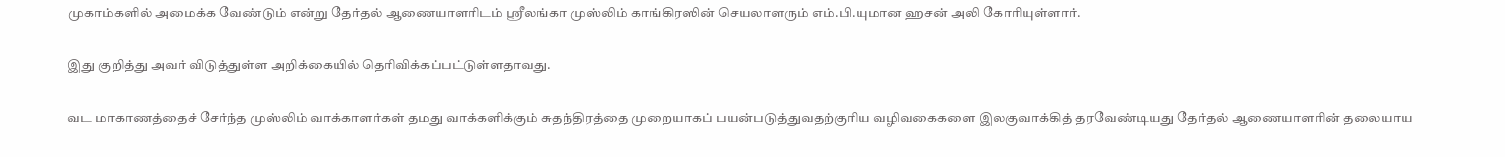முகாம்களில் அமைக்க வேண்டும் என்று தேர்தல் ஆணையாளரிடம் ஸ்ரீலங்கா முஸ்லிம் காங்கிரஸின் செயலாளரும் எம்.பி.யுமான ஹசன் அலி கோரியுள்ளார்.

இது குறித்து அவர் விடுத்துள்ள அறிக்கையில் தெரிவிக்கப்பட்டுள்ளதாவது.

வட மாகாணத்தைச் சேர்ந்த முஸ்லிம் வாக்காளர்கள் தமது வாக்களிக்கும் சுதந்திரத்தை முறையாகப் பயன்படுத்துவதற்குரிய வழிவகைகளை இலகுவாக்கித் தரவேண்டியது தேர்தல் ஆணையாளரின் தலையாய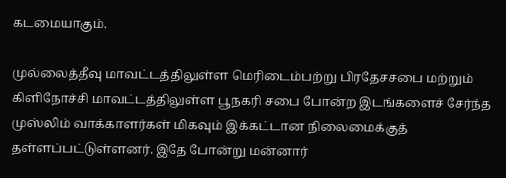கடமையாகும்.

முல்லைத்தீவு மாவட்டத்திலுள்ள மெரிடைம்பற்று பிரதேசசபை மற்றும் கிளிநோச்சி மாவட்டத்திலுள்ள பூநகரி சபை போன்ற இடங்களைச் சேர்ந்த முஸ்லிம் வாக்காளர்கள் மிகவும் இக்கட்டான நிலைமைக்குத் தள்ளப்பட்டுள்ளனர். இதே போன்று மன்னார்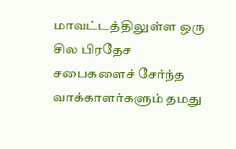மாவட்டத்திலுள்ள ஒரு சில பிரதேச சபைகளைச் சேர்ந்த வாக்காளர்களும் தமது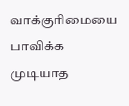வாக்குரிமையை பாவிக்க முடியாத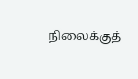நிலைக்குத்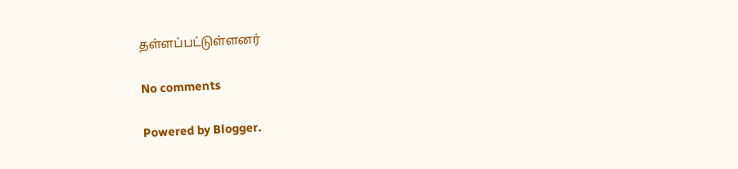தள்ளப்பட்டுள்ளனர்

No comments

Powered by Blogger.